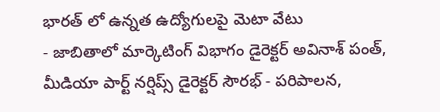భారత్ లో ఉన్నత ఉద్యోగులపై మెటా వేటు
- జాబితాలో మార్కెటింగ్ విభాగం డైరెక్టర్ అవినాశ్ పంత్,
మీడియా పార్ట్ నర్షిప్స్ డైరెక్టర్ సౌరభ్ - పరిపాలన,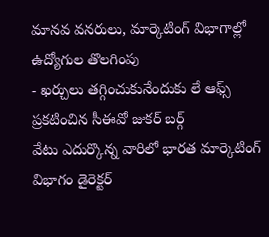మానవ వనరులు, మార్కెటింగ్ విభాగాల్లో ఉద్యోగుల తొలగింపు
- ఖర్చులు తగ్గించుకునేందుకు లే ఆఫ్స్ ప్రకటించిన సీఈవో జుకర్ బర్గ్
వేటు ఎదుర్కొన్న వారిలో భారత మార్కెటింగ్ విభాగం డైరెక్టర్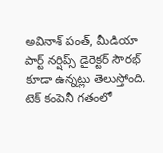అవినాశ్ పంత్, మీడియా పార్ట్ నర్షిప్స్ డైరెక్టర్ సౌరభ్ కూడా ఉన్నట్లు తెలుస్తోంది. టెక్ కంపెనీ గతంలో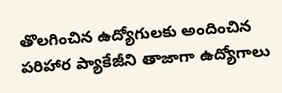తొలగించిన ఉద్యోగులకు అందించిన పరిహార ప్యాకేజీని తాజాగా ఉద్యోగాలు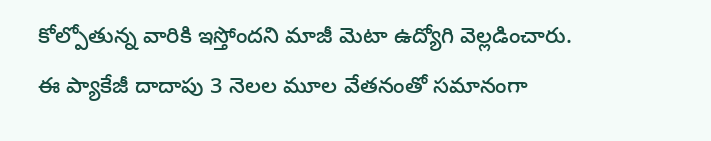కోల్పోతున్న వారికి ఇస్తోందని మాజీ మెటా ఉద్యోగి వెల్లడించారు. ఈ ప్యాకేజీ దాదాపు 3 నెలల మూల వేతనంతో సమానంగా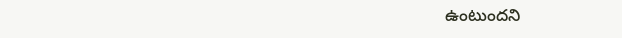ఉంటుందని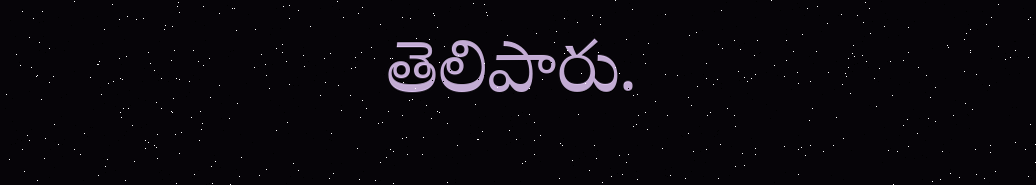తెలిపారు.